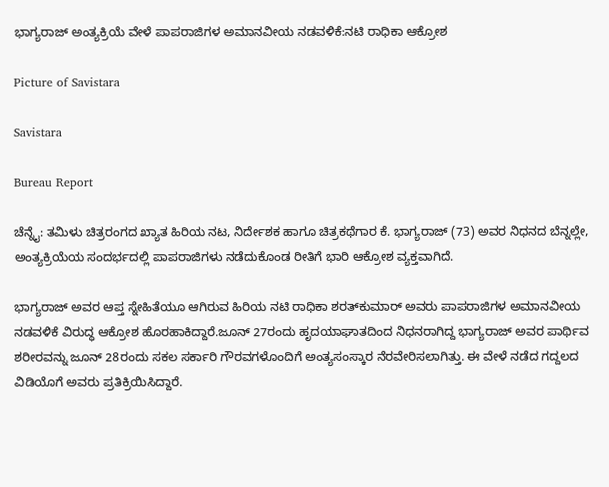ಭಾಗ್ಯರಾಜ್ ಅಂತ್ಯಕ್ರಿಯೆ ವೇಳೆ ಪಾಪರಾಜಿಗಳ ಅಮಾನವೀಯ ನಡವಳಿಕೆ:ನಟಿ ರಾಧಿಕಾ ಆಕ್ರೋಶ

Picture of Savistara

Savistara

Bureau Report

ಚೆನ್ನೈ: ತಮಿಳು ಚಿತ್ರರಂಗದ ಖ್ಯಾತ ಹಿರಿಯ ನಟ, ನಿರ್ದೇಶಕ ಹಾಗೂ ಚಿತ್ರಕಥೆಗಾರ ಕೆ. ಭಾಗ್ಯರಾಜ್ (73) ಅವರ ನಿಧನದ ಬೆನ್ನಲ್ಲೇ, ಅಂತ್ಯಕ್ರಿಯೆಯ ಸಂದರ್ಭದಲ್ಲಿ ಪಾಪರಾಜಿಗಳು ನಡೆದುಕೊಂಡ ರೀತಿಗೆ ಭಾರಿ ಆಕ್ರೋಶ ವ್ಯಕ್ತವಾಗಿದೆ.

ಭಾಗ್ಯರಾಜ್ ಅವರ ಆಪ್ತ ಸ್ನೇಹಿತೆಯೂ ಆಗಿರುವ ಹಿರಿಯ ನಟಿ ರಾಧಿಕಾ ಶರತ್‌ಕುಮಾರ್ ಅವರು ಪಾಪರಾಜಿಗಳ ಅಮಾನವೀಯ ನಡವಳಿಕೆ ವಿರುದ್ಧ ಆಕ್ರೋಶ ಹೊರಹಾಕಿದ್ದಾರೆ.ಜೂನ್ 27ರಂದು ಹೃದಯಾಘಾತದಿಂದ ನಿಧನರಾಗಿದ್ದ ಭಾಗ್ಯರಾಜ್ ಅವರ ಪಾರ್ಥಿವ ಶರೀರವನ್ನು ಜೂನ್ 28ರಂದು ಸಕಲ ಸರ್ಕಾರಿ ಗೌರವಗಳೊಂದಿಗೆ ಅಂತ್ಯಸಂಸ್ಕಾರ ನೆರವೇರಿಸಲಾಗಿತ್ತು. ಈ ವೇಳೆ ನಡೆದ ಗದ್ದಲದ ವಿಡಿಯೊಗೆ ಅವರು ಪ್ರತಿಕ್ರಿಯಿಸಿದ್ದಾರೆ.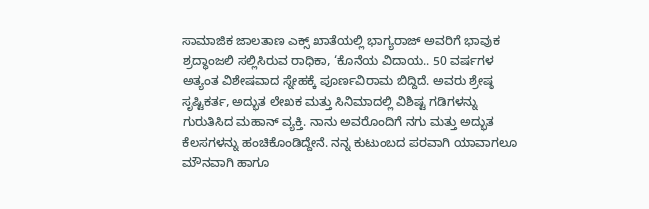ಸಾಮಾಜಿಕ ಜಾಲತಾಣ ಎಕ್ಸ್ ಖಾತೆಯಲ್ಲಿ ಭಾಗ್ಯರಾಜ್ ಅವರಿಗೆ ಭಾವುಕ ಶ್ರದ್ಧಾಂಜಲಿ ಸಲ್ಲಿಸಿರುವ ರಾಧಿಕಾ, ‘ಕೊನೆಯ ವಿದಾಯ.. 50 ವರ್ಷಗಳ ಅತ್ಯಂತ ವಿಶೇಷವಾದ ಸ್ನೇಹಕ್ಕೆ ಪೂರ್ಣವಿರಾಮ ಬಿದ್ದಿದೆ. ಅವರು ಶ್ರೇಷ್ಠ ಸೃಷ್ಟಿಕರ್ತ, ಅದ್ಭುತ ಲೇಖಕ ಮತ್ತು ಸಿನಿಮಾದಲ್ಲಿ ವಿಶಿಷ್ಟ ಗಡಿಗಳನ್ನು ಗುರುತಿಸಿದ ಮಹಾನ್ ವ್ಯಕ್ತಿ. ನಾನು ಅವರೊಂದಿಗೆ ನಗು ಮತ್ತು ಅದ್ಭುತ ಕೆಲಸಗಳನ್ನು ಹಂಚಿಕೊಂಡಿದ್ದೇನೆ. ನನ್ನ ಕುಟುಂಬದ ಪರವಾಗಿ ಯಾವಾಗಲೂ ಮೌನವಾಗಿ ಹಾಗೂ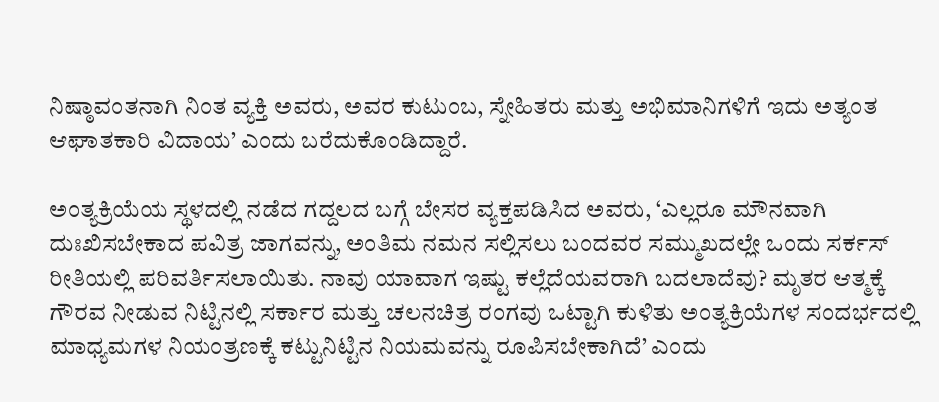ನಿಷ್ಠಾವಂತನಾಗಿ ನಿಂತ ವ್ಯಕ್ತಿ ಅವರು, ಅವರ ಕುಟುಂಬ, ಸ್ನೇಹಿತರು ಮತ್ತು ಅಭಿಮಾನಿಗಳಿಗೆ ಇದು ಅತ್ಯಂತ ಆಘಾತಕಾರಿ ವಿದಾಯ’ ಎಂದು ಬರೆದುಕೊಂಡಿದ್ದಾರೆ.

ಅಂತ್ಯಕ್ರಿಯೆಯ ಸ್ಥಳದಲ್ಲಿ ನಡೆದ ಗದ್ದಲದ ಬಗ್ಗೆ ಬೇಸರ ವ್ಯಕ್ತಪಡಿಸಿದ ಅವರು, ‘ಎಲ್ಲರೂ ಮೌನವಾಗಿ ದುಃಖಿಸಬೇಕಾದ ಪವಿತ್ರ ಜಾಗವನ್ನು, ಅಂತಿಮ ನಮನ ಸಲ್ಲಿಸಲು ಬಂದವರ ಸಮ್ಮುಖದಲ್ಲೇ ಒಂದು ಸರ್ಕಸ್ ರೀತಿಯಲ್ಲಿ ಪರಿವರ್ತಿಸಲಾಯಿತು. ನಾವು ಯಾವಾಗ ಇಷ್ಟು ಕಲ್ಲೆದೆಯವರಾಗಿ ಬದಲಾದೆವು? ಮೃತರ ಆತ್ಮಕ್ಕೆ ಗೌರವ ನೀಡುವ ನಿಟ್ಟಿನಲ್ಲಿ ಸರ್ಕಾರ ಮತ್ತು ಚಲನಚಿತ್ರ ರಂಗವು ಒಟ್ಟಾಗಿ ಕುಳಿತು ಅಂತ್ಯಕ್ರಿಯೆಗಳ ಸಂದರ್ಭದಲ್ಲಿ ಮಾಧ್ಯಮಗಳ ನಿಯಂತ್ರಣಕ್ಕೆ ಕಟ್ಟುನಿಟ್ಟಿನ ನಿಯಮವನ್ನು ರೂಪಿಸಬೇಕಾಗಿದೆ’ ಎಂದು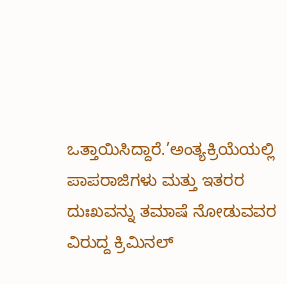ಒತ್ತಾಯಿಸಿದ್ದಾರೆ.’ಅಂತ್ಯಕ್ರಿಯೆಯಲ್ಲಿ ಪಾಪರಾಜಿಗಳು ಮತ್ತು ಇತರರ ದುಃಖವನ್ನು ತಮಾಷೆ ನೋಡುವವರ ವಿರುದ್ದ ಕ್ರಿಮಿನಲ್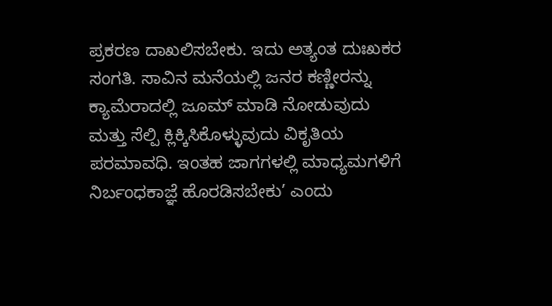ಪ್ರಕರಣ ದಾಖಲಿಸಬೇಕು. ಇದು ಅತ್ಯಂತ ದುಃಖಕರ ಸಂಗತಿ. ಸಾವಿನ ಮನೆಯಲ್ಲಿ ಜನರ ಕಣ್ಣೀರನ್ನು ಕ್ಯಾಮೆರಾದಲ್ಲಿ ಜೂಮ್ ಮಾಡಿ ನೋಡುವುದು ಮತ್ತು ಸೆಲ್ಪಿ ಕ್ಲಿಕ್ಕಿಸಿಕೊಳ್ಳುವುದು ವಿಕೃತಿಯ ಪರಮಾವಧಿ. ಇಂತಹ ಜಾಗಗಳಲ್ಲಿ ಮಾಧ್ಯಮಗಳಿಗೆ ನಿರ್ಬಂಧಕಾಜ್ಞೆ ಹೊರಡಿಸಬೇಕು’ ಎಂದು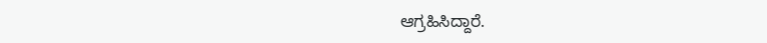ಆಗ್ರಹಿಸಿದ್ದಾರೆ.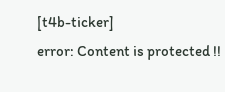[t4b-ticker]
error: Content is protected !!